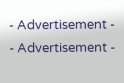- Advertisement -
- Advertisement -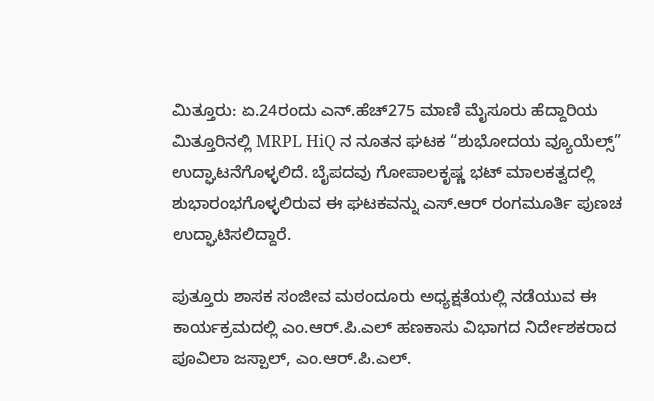ಮಿತ್ತೂರು: ಏ.24ರಂದು ಎನ್.ಹೆಚ್275 ಮಾಣಿ ಮೈಸೂರು ಹೆದ್ದಾರಿಯ ಮಿತ್ತೂರಿನಲ್ಲಿ MRPL HiQ ನ ನೂತನ ಘಟಕ “ಶುಭೋದಯ ವ್ಯೂಯೆಲ್ಸ್” ಉದ್ಘಾಟನೆಗೊಳ್ಳಲಿದೆ. ಬೈಪದವು ಗೋಪಾಲಕೃಷ್ಣ ಭಟ್ ಮಾಲಕತ್ವದಲ್ಲಿ ಶುಭಾರಂಭಗೊಳ್ಳಲಿರುವ ಈ ಘಟಕವನ್ನು ಎಸ್.ಆರ್ ರಂಗಮೂರ್ತಿ ಪುಣಚ ಉದ್ಘಾಟಿಸಲಿದ್ದಾರೆ.

ಪುತ್ತೂರು ಶಾಸಕ ಸಂಜೀವ ಮಠಂದೂರು ಅಧ್ಯಕ್ಷತೆಯಲ್ಲಿ ನಡೆಯುವ ಈ ಕಾರ್ಯಕ್ರಮದಲ್ಲಿ ಎಂ.ಆರ್.ಪಿ.ಎಲ್ ಹಣಕಾಸು ವಿಭಾಗದ ನಿರ್ದೇಶಕರಾದ ಪೂವಿಲಾ ಜಸ್ಪಾಲ್, ಎಂ.ಆರ್.ಪಿ.ಎಲ್.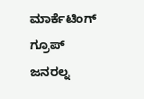ಮಾರ್ಕೆಟಿಂಗ್ ಗ್ರೂಪ್ ಜನರಲ್ನ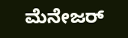ಮೆನೇಜರ್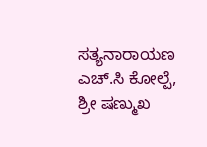ಸತ್ಯನಾರಾಯಣ ಎಚ್.ಸಿ ಕೋಲ್ಪೆ, ಶ್ರೀ ಷಣ್ಮುಖ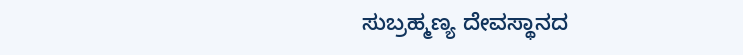ಸುಬ್ರಹ್ಮಣ್ಯ ದೇವಸ್ಥಾನದ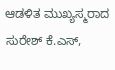ಆಡಳಿತ ಮುಖ್ಯಸ್ಮರಾದ ಸುರೇಶ್ ಕೆ.ಎಸ್,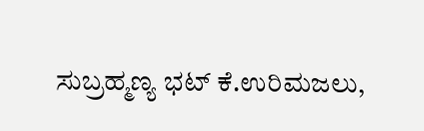ಸುಬ್ರಹ್ಮಣ್ಯ ಭಟ್ ಕೆ.ಉರಿಮಜಲು,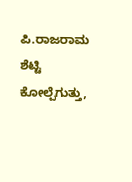ಪಿ.ರಾಜರಾಮ ಶೆಟ್ಟಿ ಕೋಲ್ಪೆಗುತ್ತು,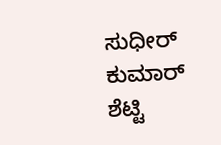ಸುಧೀರ್ ಕುಮಾರ್ ಶೆಟ್ಟಿ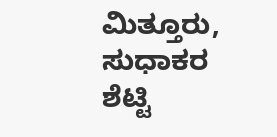ಮಿತ್ತೂರು, ಸುಧಾಕರ ಶೆಟ್ಟಿ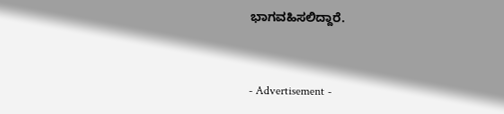ಭಾಗವಹಿಸಲಿದ್ದಾರೆ.


- Advertisement -